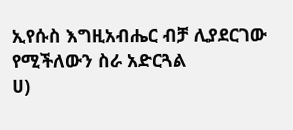ኢየሱስ እግዚአብሔር ብቻ ሊያደርገው የሚችለውን ስራ አድርጓል
ሀ)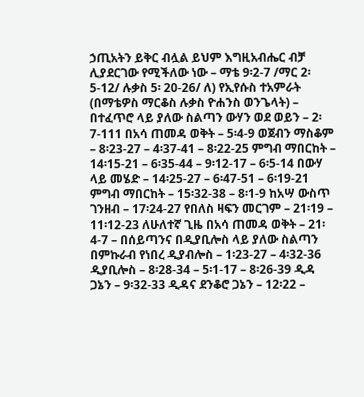ኃጢአትን ይቅር ብሏል ይህም እግዚአብሔር ብቻ ሊያደርገው የሚችለው ነው – ማቴ 9፡2-7 /ማር 2፡5-12/ ሉቃስ 5፡ 20-26/ ለ) የኢየሱስ ተአምራት (በማቴዎስ ማርቆስ ሉቃስ ዮሐንስ ወንጌላት) – በተፈጥሮ ላይ ያለው ስልጣን ውሃን ወደ ወይን – 2፡7-111 በአሳ ጠመዳ ወቅት – 5፡4-9 ወጀብን ማስቆም – 8፡23-27 – 4፡37-41 – 8፡22-25 ምግብ ማበርከት – 14፡15-21 – 6፡35-44 – 9፡12-17 – 6፡5-14 በውሃ ላይ መሄድ – 14፡25-27 – 6፡47-51 – 6፡19-21 ምግብ ማበርከት – 15፡32-38 – 8፡1-9 ከአሣ ውስጥ ገንዘብ – 17፡24-27 የበለስ ዛፍን መርገም – 21፡19 – 11፡12-23 ለሁለተኛ ጊዜ በአሳ ጠመዳ ወቅት – 21፡4-7 – በሰይጣንና በዲያቢሎስ ላይ ያለው ስልጣን በምኩራብ የነበረ ዲያብሎስ – 1፡23-27 – 4፡32-36 ዲያቢሎስ – 8፡28-34 – 5፡1-17 – 8፡26-39 ዲዳ ጋኔን – 9፡32-33 ዲዳና ደንቆሮ ጋኔን – 12፡22 –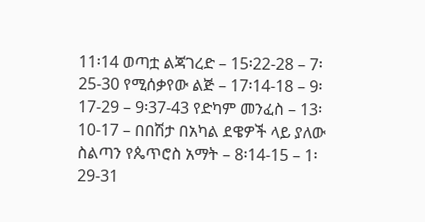11፡14 ወጣቷ ልጃገረድ – 15፡22-28 – 7፡25-30 የሚሰቃየው ልጅ – 17፡14-18 – 9፡17-29 – 9፡37-43 የድካም መንፈስ – 13፡10-17 – በበሽታ በአካል ደዌዎች ላይ ያለው ስልጣን የጴጥሮስ አማት – 8፡14-15 – 1፡29-31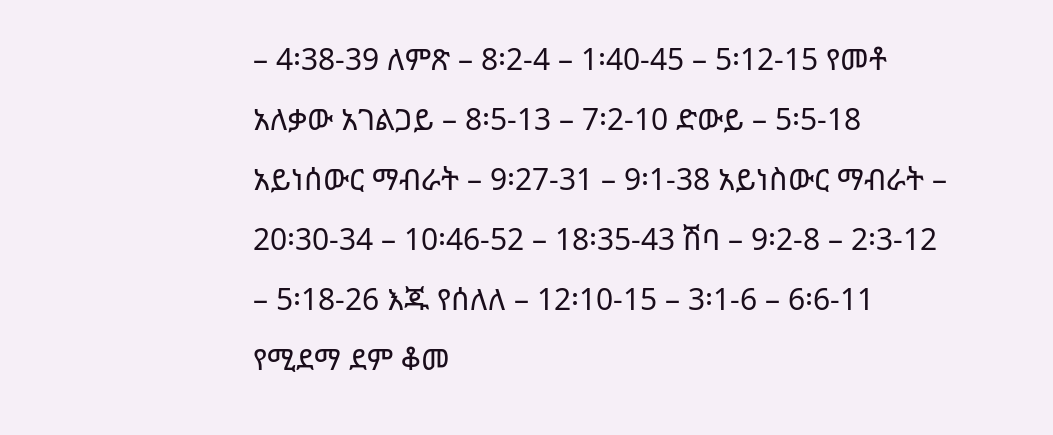– 4፡38-39 ለምጽ – 8፡2-4 – 1፡40-45 – 5፡12-15 የመቶ አለቃው አገልጋይ – 8፡5-13 – 7፡2-10 ድውይ – 5፡5-18 አይነሰውር ማብራት – 9፡27-31 – 9፡1-38 አይነስውር ማብራት – 20፡30-34 – 10፡46-52 – 18፡35-43 ሽባ – 9፡2-8 – 2፡3-12 – 5፡18-26 እጁ የሰለለ – 12፡10-15 – 3፡1-6 – 6፡6-11 የሚደማ ደም ቆመ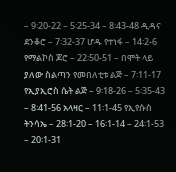– 9፡20-22 – 5፡25-34 – 8፡43-48 ዲዳና ደንቆሮ – 7፡32-37 ሆዱ የተነፋ – 14፡2-6 የማልኮስ ጆሮ – 22፡50-51 – በሞት ላይ ያለው ስልጣን የመበለቲቱ ልጅ – 7፡11-17 የኢያኢሮስ ሴት ልጅ – 9፡18-26 – 5፡35-43 – 8፡41-56 አላዛር – 11፡1-45 የኢየሱስ ትንሳኤ – 28፡1-20 – 16፡1-14 – 24፡1-53 – 20፡1-31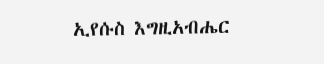ኢየሱስ እግዚአብሔር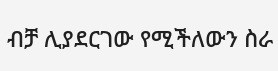ብቻ ሊያደርገው የሚችለውን ስራ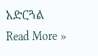አድርጓል Read More »